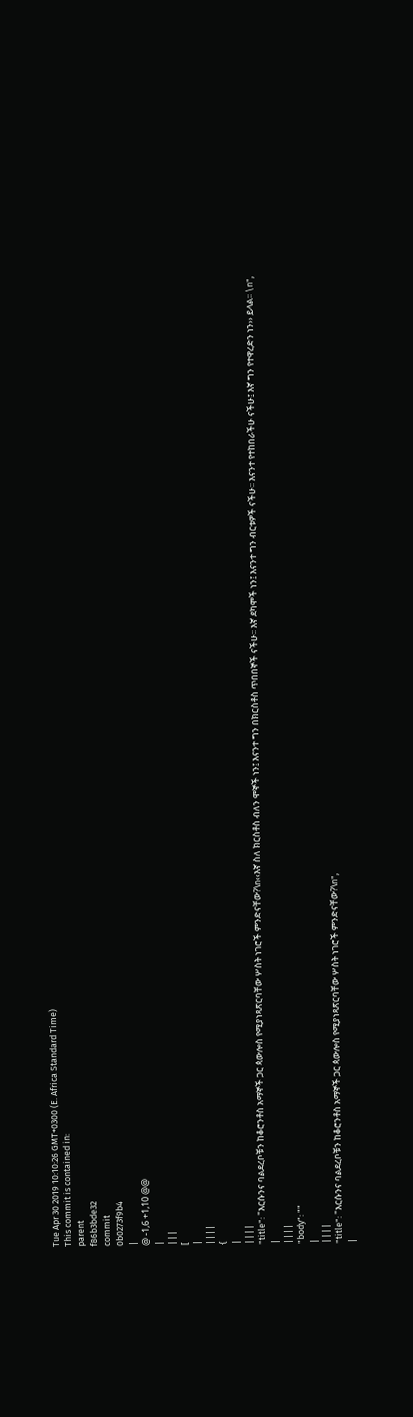Tue Apr 30 2019 10:10:26 GMT+0300 (E. Africa Standard Time)
This commit is contained in:
parent
f86b3bde32
commit
0b0273f9b4
|
@ -1,6 +1,10 @@
|
|||
[
|
||||
{
|
||||
"title": "እርሱንና ባልደረቦቹን ከቆሮንቶስ አማኞች ጋር ጳውሎስ የሚያነጻጽርባቸው ሦስት ነገሮች ምንድናቸው?\n‹‹እኛ ስለ ክርስቶስ ብለን ሞኞች ነን፤ እናንተ ግን በክርስቶስ ጥበበኞች ናችሁ፡፡ እኛ ደካሞች ነን፤ እናንተ ግን ብርቱዎች ናችሁ፡፡ እናንተ የተከበራችሁ ናችሁ፤ እኛ ግን የተዋረድን ነን›› ይላል፡፡ \n",
|
||||
"body": ""
|
||||
"title": "እርሱንና ባልደረቦቹን ከቆሮንቶስ አማኞች ጋር ጳውሎስ የሚያነጻጽርባቸው ሦስት ነገሮች ምንድናቸው?\n",
|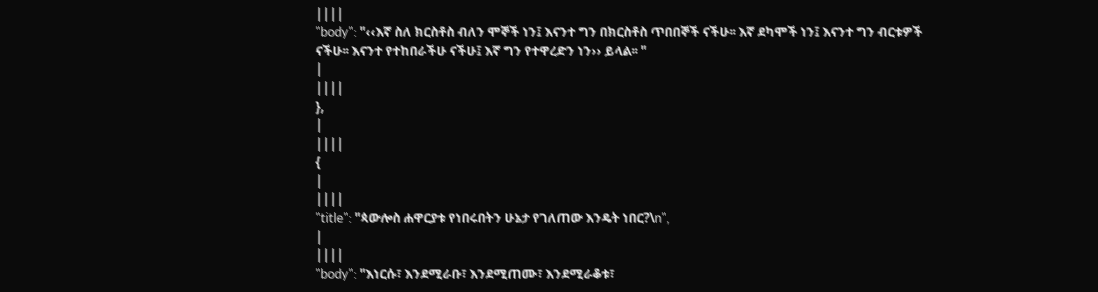||||
"body": "‹‹እኛ ስለ ክርስቶስ ብለን ሞኞች ነን፤ እናንተ ግን በክርስቶስ ጥበበኞች ናችሁ፡፡ እኛ ደካሞች ነን፤ እናንተ ግን ብርቱዎች ናችሁ፡፡ እናንተ የተከበራችሁ ናችሁ፤ እኛ ግን የተዋረድን ነን›› ይላል፡፡ "
|
||||
},
|
||||
{
|
||||
"title": "ጳውሎስ ሐዋርያቱ የነበሩበትን ሁኔታ የገለጠው እንዴት ነበር?\n",
|
||||
"body": "እነርሱ፣ እንደሚራቡ፣ እንደሚጠሙ፣ እንደሚራቆቱ፣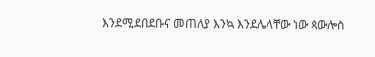እንደሚደበደቡና መጠለያ እንኳ እንደሌላቸው ነው ጳውሎስ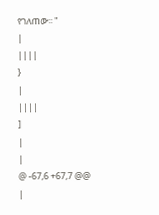የገለጠው፡፡ "
|
||||
}
|
||||
]
|
|
@ -67,6 +67,7 @@
|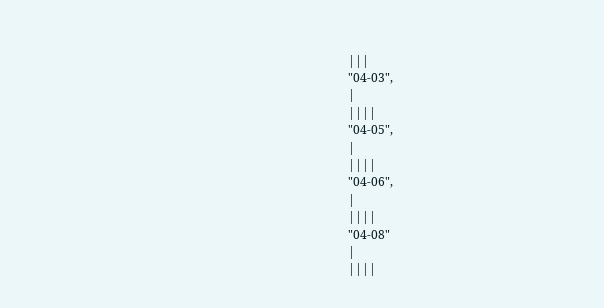|||
"04-03",
|
||||
"04-05",
|
||||
"04-06",
|
||||
"04-08"
|
||||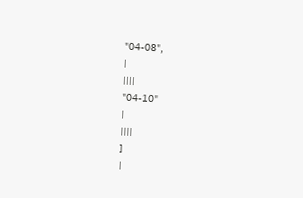"04-08",
|
||||
"04-10"
|
||||
]
|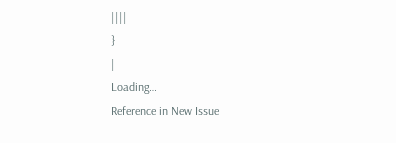||||
}
|
Loading…
Reference in New Issue